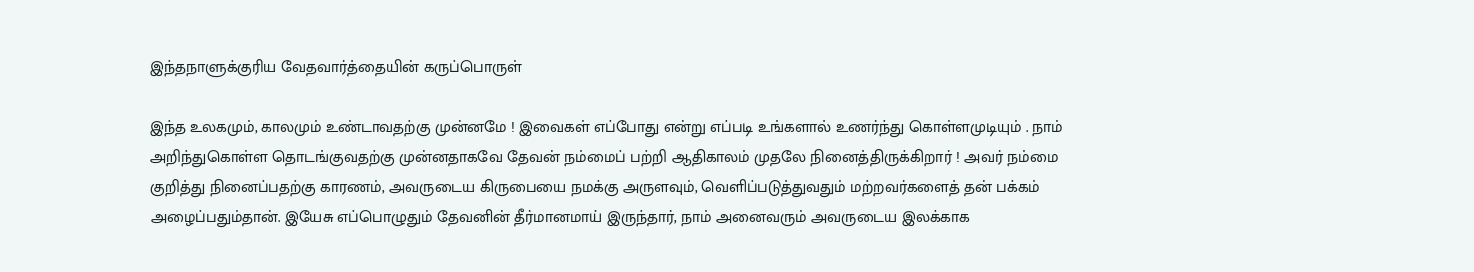இந்தநாளுக்குரிய வேதவார்த்தையின் கருப்பொருள்

இந்த உலகமும், காலமும் உண்டாவதற்கு முன்னமே ! இவைகள் எப்போது என்று எப்படி உங்களால் உணர்ந்து கொள்ளமுடியும் . நாம் அறிந்துகொள்ள தொடங்குவதற்கு முன்னதாகவே தேவன் நம்மைப் பற்றி ஆதிகாலம் முதலே நினைத்திருக்கிறார் ! அவர் நம்மை குறித்து நினைப்பதற்கு காரணம், அவருடைய கிருபையை நமக்கு அருளவும், வெளிப்படுத்துவதும் மற்றவர்களைத் தன் பக்கம் அழைப்பதும்தான். இயேசு எப்பொழுதும் தேவனின் தீர்மானமாய் இருந்தார், நாம் அனைவரும் அவருடைய இலக்காக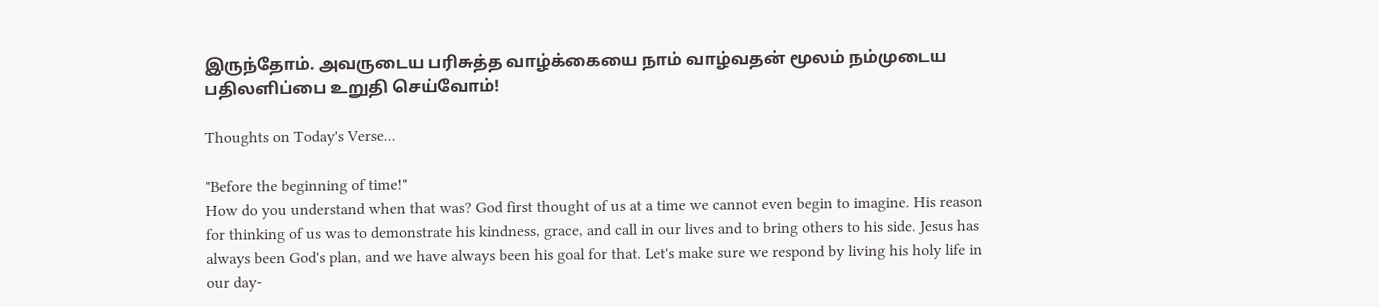இருந்தோம். அவருடைய பரிசுத்த வாழ்க்கையை நாம் வாழ்வதன் மூலம் நம்முடைய பதிலளிப்பை உறுதி செய்வோம்!

Thoughts on Today's Verse...

"Before the beginning of time!"
How do you understand when that was? God first thought of us at a time we cannot even begin to imagine. His reason for thinking of us was to demonstrate his kindness, grace, and call in our lives and to bring others to his side. Jesus has always been God's plan, and we have always been his goal for that. Let's make sure we respond by living his holy life in our day-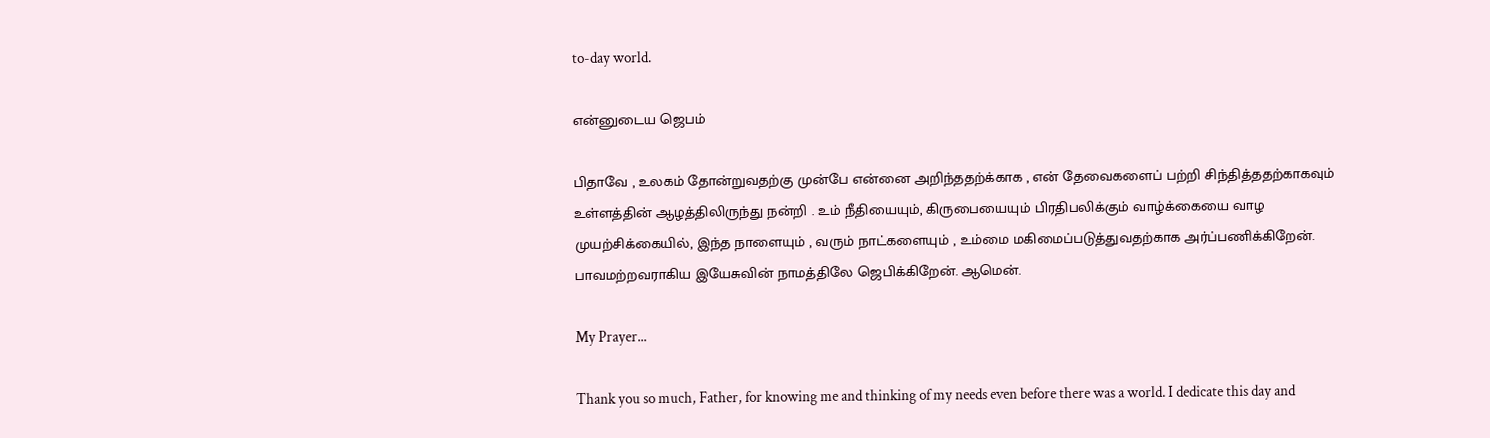to-day world.

என்னுடைய ஜெபம்

பிதாவே , உலகம் தோன்றுவதற்கு முன்பே என்னை அறிந்ததற்க்காக , என் தேவைகளைப் பற்றி சிந்தித்ததற்காகவும் உள்ளத்தின் ஆழத்திலிருந்து நன்றி . உம் நீதியையும், கிருபையையும் பிரதிபலிக்கும் வாழ்க்கையை வாழ முயற்சிக்கையில், இந்த நாளையும் , வரும் நாட்களையும் , உம்மை மகிமைப்படுத்துவதற்காக அர்ப்பணிக்கிறேன். பாவமற்றவராகிய இயேசுவின் நாமத்திலே ஜெபிக்கிறேன். ஆமென்.

My Prayer...

Thank you so much, Father, for knowing me and thinking of my needs even before there was a world. I dedicate this day and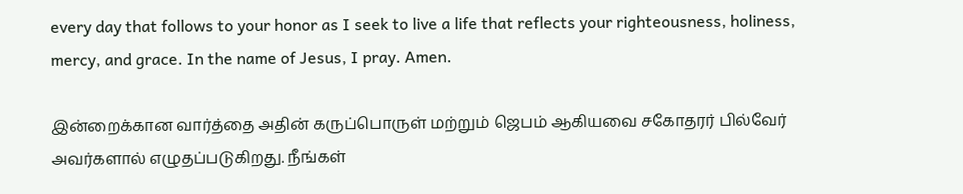every day that follows to your honor as I seek to live a life that reflects your righteousness, holiness, mercy, and grace. In the name of Jesus, I pray. Amen.

இன்றைக்கான வார்த்தை அதின் கருப்பொருள் மற்றும் ஜெபம் ஆகியவை சகோதரர் பில்வேர் அவர்களால் எழுதப்படுகிறது. நீங்கள்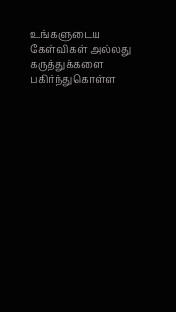உங்களுடைய கேள்விகள் அல்லது கருத்துக்களை பகிர்ந்துகொள்ள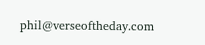phil@verseoftheday.com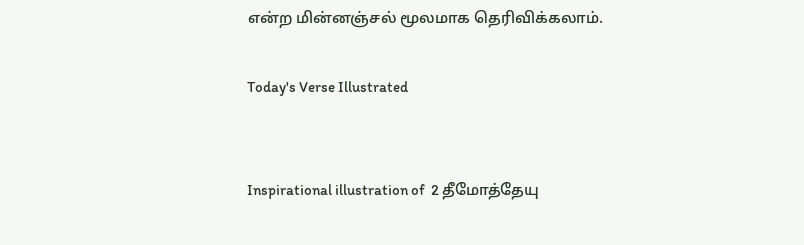என்ற மின்னஞ்சல் மூலமாக தெரிவிக்கலாம்.

Today's Verse Illustrated


Inspirational illustration of  2 தீமோத்தேயு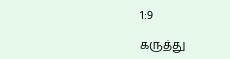1:9

கருத்து